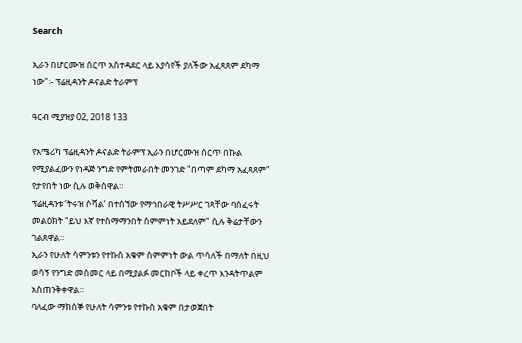Search

ኢራን በሆርሙዝ ሰርጥ አስተዳደር ላይ እያሳየች ያለችው አፈጻጸም ደካማ ነው"፡- ፕሬዚዳንት ዶናልድ ትራምፕ

ዓርብ ሚያዝያ 02, 2018 133

የአሜሪካ ፕሬዚዳንት ዶናልድ ትራምፕ ኢራን በሆርሙዝ ሰርጥ በኩል የሚያልፈውን የነዳጅ ንግድ የምትመራበት መንገድ "በጣም ደካማ አፈጻጸም" የታየበት ነው ሲሉ ወቅሰዋል።
ፕሬዚዳንቱ ‘ትሩዝ ሶሻል’ በተሰኘው የማኅበራዊ ትሥሥር ገጻቸው ባሰፈሩት መልዕክት "ይህ እኛ የተስማማንበት ስምምነት አይደለም" ሲሉ ቅሬታቸውን ገልጸዋል።
ኢራን የሁለት ሳምንቱን የተኩስ አቁም ስምምነት ውል ጥሳለች በማለት በዚህ ወሳኝ የንግድ መስመር ላይ በሚያልፉ መርከቦች ላይ ቀረጥ እንዳትጥልም አስጠንቅቀዋል።
ባለፈው ማክሰኞ የሁለት ሳምንቱ የተኩስ አቁም በታወጀበት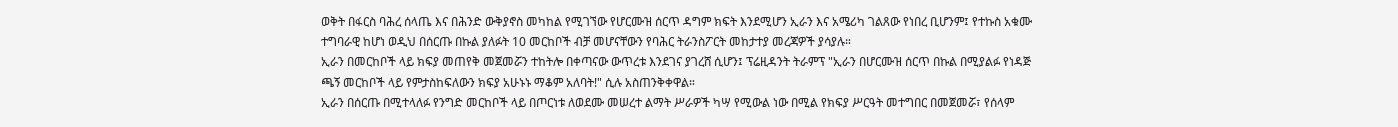ወቅት በፋርስ ባሕረ ሰላጤ እና በሕንድ ውቅያኖስ መካከል የሚገኘው የሆርሙዝ ሰርጥ ዳግም ክፍት እንደሚሆን ኢራን እና አሜሪካ ገልጸው የነበረ ቢሆንም፤ የተኩስ አቁሙ ተግባራዊ ከሆነ ወዲህ በሰርጡ በኩል ያለፉት 10 መርከቦች ብቻ መሆናቸውን የባሕር ትራንስፖርት መከታተያ መረጃዎች ያሳያሉ።
ኢራን በመርከቦች ላይ ክፍያ መጠየቅ መጀመሯን ተከትሎ በቀጣናው ውጥረቱ እንደገና ያገረሸ ሲሆን፤ ፕሬዚዳንት ትራምፕ "ኢራን በሆርሙዝ ሰርጥ በኩል በሚያልፉ የነዳጅ ጫኝ መርከቦች ላይ የምታስከፍለውን ክፍያ አሁኑኑ ማቆም አለባት!" ሲሉ አስጠንቅቀዋል።
ኢራን በሰርጡ በሚተላለፉ የንግድ መርከቦች ላይ በጦርነቱ ለወደሙ መሠረተ ልማት ሥራዎች ካሣ የሚውል ነው በሚል የክፍያ ሥርዓት መተግበር በመጀመሯ፣ የሰላም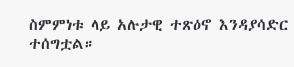ስምምነቱ ላይ አሉታዊ ተጽዕኖ እንዳያሳድር ተሰግቷል።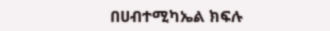በሀብተሚካኤል ክፍሉ